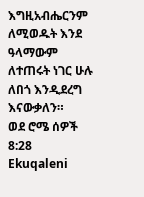እግዚአብሔርንም ለሚወዱት እንደ ዓላማውም ለተጠሩት ነገር ሁሉ ለበጎ እንዲደረግ እናውቃለን።
ወደ ሮሜ ሰዎች 8:28
Ekuqaleni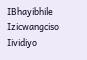IBhayibhile
Izicwangciso
Iividiyo